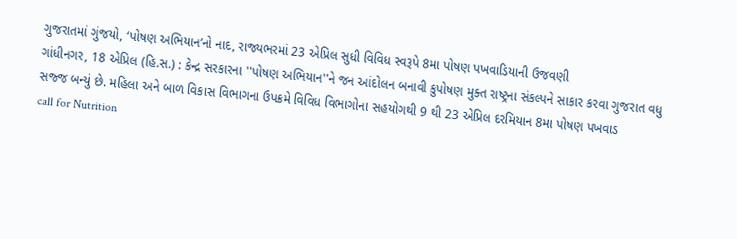ગુજરાતમાં ગુંજયો, ‘પોષણ અભિયાન’નો નાદ, રાજ્યભરમાં 23 એપ્રિલ સુધી વિવિધ સ્વરૂપે 8મા પોષણ પખવાડિયાની ઉજવણી
ગાંધીનગર, 18 એપ્રિલ (હિ.સ.) : કેન્દ્ર સરકારના ''પોષણ અભિયાન''ને જન આંદોલન બનાવી કુપોષણ મુક્ત રાષ્ટ્રના સંકલ્પને સાકાર કરવા ગુજરાત વધુ સજ્જ બન્યું છે. મહિલા અને બાળ વિકાસ વિભાગના ઉપક્રમે વિવિધ વિભાગોના સહયોગથી 9 થી 23 એપ્રિલ દરમિયાન 8મા પોષણ પખવાડ
call for Nutrition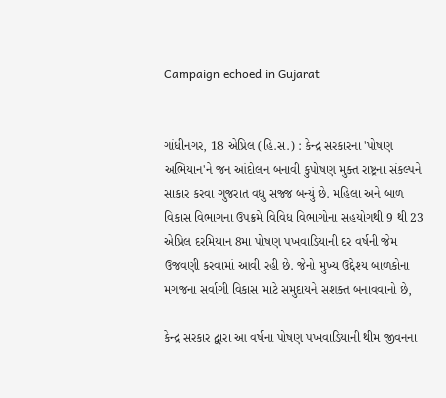Campaign echoed in Gujarat


ગાંધીનગર, 18 એપ્રિલ (હિ.સ.) : કેન્દ્ર સરકારના 'પોષણ અભિયાન'ને જન આંદોલન બનાવી કુપોષણ મુક્ત રાષ્ટ્રના સંકલ્પને સાકાર કરવા ગુજરાત વધુ સજ્જ બન્યું છે. મહિલા અને બાળ વિકાસ વિભાગના ઉપક્રમે વિવિધ વિભાગોના સહયોગથી 9 થી 23 એપ્રિલ દરમિયાન 8મા પોષણ પખવાડિયાની દર વર્ષની જેમ ઉજવણી કરવામાં આવી રહી છે. જેનો મુખ્ય ઉદ્દેશ્ય બાળકોના મગજના સર્વાગી વિકાસ માટે સમુદાયને સશક્ત બનાવવાનો છે,

કેન્દ્ર સરકાર દ્વારા આ વર્ષના પોષણ પખવાડિયાની થીમ જીવનના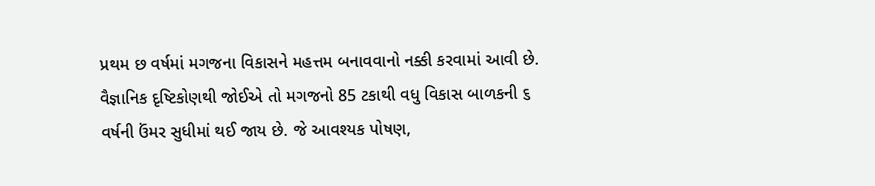પ્રથમ છ વર્ષમાં મગજના વિકાસને મહત્તમ બનાવવાનો નક્કી કરવામાં આવી છે. વૈજ્ઞાનિક દૃષ્ટિકોણથી જોઈએ તો મગજનો 85 ટકાથી વધુ વિકાસ બાળકની ૬ વર્ષની ઉંમર સુધીમાં થઈ જાય છે. જે આવશ્યક પોષણ,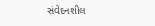સંવેદનશીલ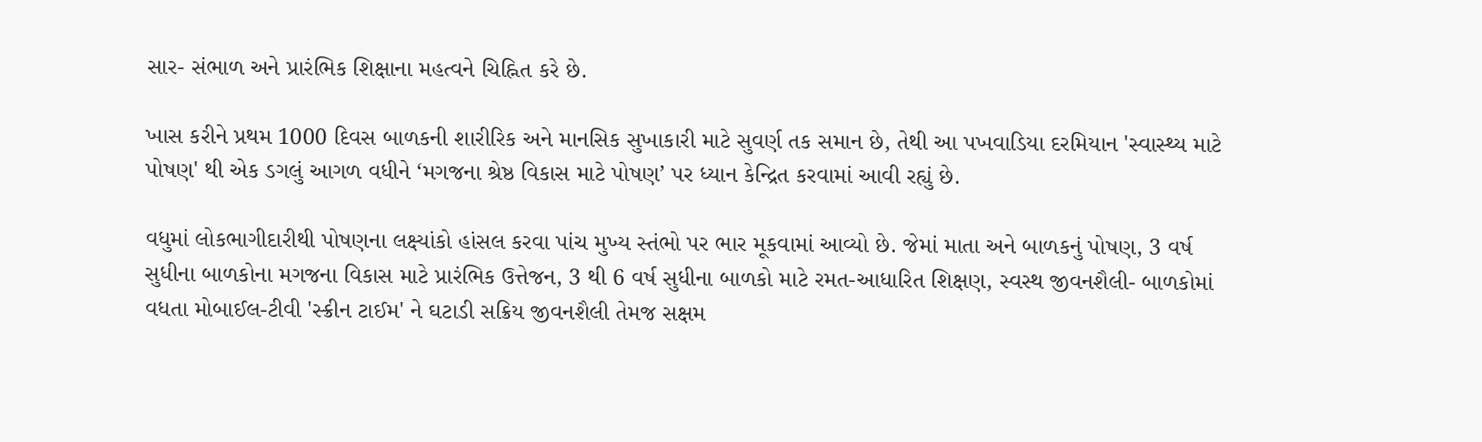સાર- સંભાળ અને પ્રારંભિક શિક્ષાના મહત્વને ચિહ્નિત કરે છે.

ખાસ કરીને પ્રથમ 1000 દિવસ બાળકની શારીરિક અને માનસિક સુખાકારી માટે સુવર્ણ તક સમાન છે, તેથી આ પખવાડિયા દરમિયાન 'સ્વાસ્થ્ય માટે પોષણ' થી એક ડગલું આગળ વધીને ‘મગજના શ્રેષ્ઠ વિકાસ માટે પોષણ’ પર ધ્યાન કેન્દ્રિત કરવામાં આવી રહ્યું છે.

વધુમાં લોકભાગીદારીથી પોષણના લક્ષ્યાંકો હાંસલ કરવા પાંચ મુખ્ય સ્તંભો પર ભાર મૂકવામાં આવ્યો છે. જેમાં માતા અને બાળકનું પોષણ, 3 વર્ષ સુધીના બાળકોના મગજના વિકાસ માટે પ્રારંભિક ઉત્તેજન, 3 થી 6 વર્ષ સુધીના બાળકો માટે રમત-આધારિત શિક્ષણ, સ્વસ્થ જીવનશૈલી- બાળકોમાં વધતા મોબાઈલ-ટીવી 'સ્ક્રીન ટાઈમ' ને ઘટાડી સક્રિય જીવનશૈલી તેમજ સક્ષમ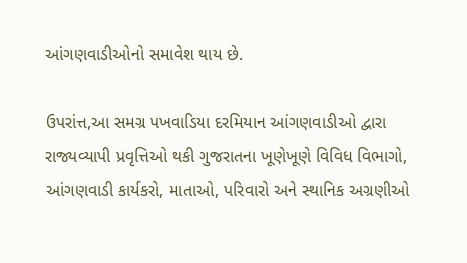આંગણવાડીઓનો સમાવેશ થાય છે.

ઉપરાંત્ત,આ સમગ્ર પખવાડિયા દરમિયાન આંગણવાડીઓ દ્વારા રાજ્યવ્યાપી પ્રવૃત્તિઓ થકી ગુજરાતના ખૂણેખૂણે વિવિધ વિભાગો, આંગણવાડી કાર્યકરો, માતાઓ, પરિવારો અને સ્થાનિક અગ્રણીઓ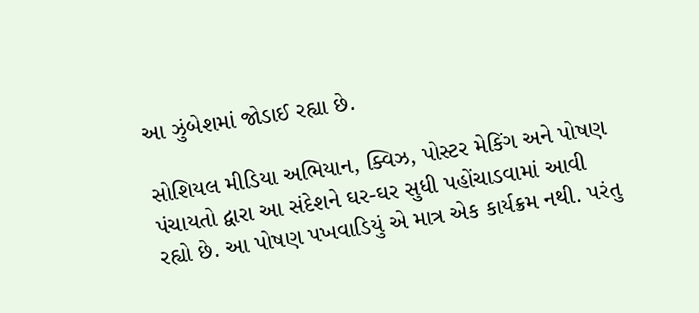આ ઝુંબેશમાં જોડાઈ રહ્યા છે.

સોશિયલ મીડિયા અભિયાન, ક્વિઝ, પોસ્ટર મેકિંગ અને પોષણ પંચાયતો દ્વારા આ સંદેશને ઘર-ઘર સુધી પહોંચાડવામાં આવી રહ્યો છે. આ પોષણ પખવાડિયું એ માત્ર એક કાર્યક્રમ નથી. પરંતુ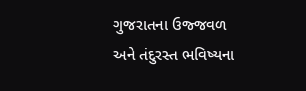ગુજરાતના ઉજ્જવળ અને તંદુરસ્ત ભવિષ્યના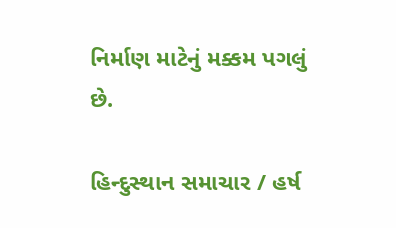નિર્માણ માટેનું મક્કમ પગલું છે.

હિન્દુસ્થાન સમાચાર / હર્ષ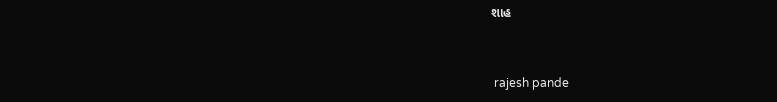શાહ


 rajesh pande